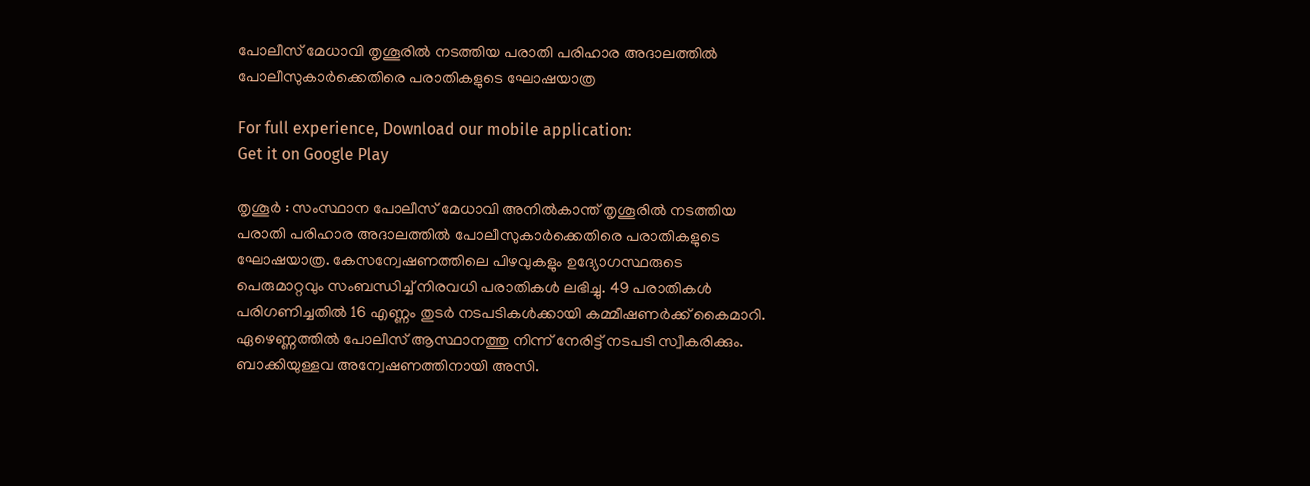പോലീസ് മേധാവി തൃശൂരില്‍ നടത്തിയ പരാതി പരിഹാര അദാലത്തില്‍ പോലീസുകാര്‍ക്കെതിരെ പരാതികളുടെ ഘോഷയാത്ര

For full experience, Download our mobile application:
Get it on Google Play

തൃശൂര്‍ : സംസ്ഥാന പോലീസ് മേധാവി അനില്‍കാന്ത് തൃശൂരില്‍ നടത്തിയ പരാതി പരിഹാര അദാലത്തില്‍ പോലീസുകാര്‍ക്കെതിരെ പരാതികളുടെ ഘോഷയാത്ര. കേസന്വേഷണത്തിലെ പിഴവുകളും ഉദ്യോഗസ്ഥരുടെ പെരുമാറ്റവും സംബന്ധിച്ച്‌ നിരവധി പരാതികള്‍ ലഭിച്ചു. 49 പരാതികള്‍ പരിഗണിച്ചതില്‍ 16 എണ്ണം തുടര്‍ നടപടികള്‍ക്കായി കമ്മീഷണര്‍ക്ക് കൈമാറി. ഏഴെണ്ണത്തില്‍ പോലീസ് ആസ്ഥാനത്തു നിന്ന് നേരിട്ട് നടപടി സ്വീകരിക്കും. ബാക്കിയുള്ളവ അന്വേഷണത്തിനായി അസി.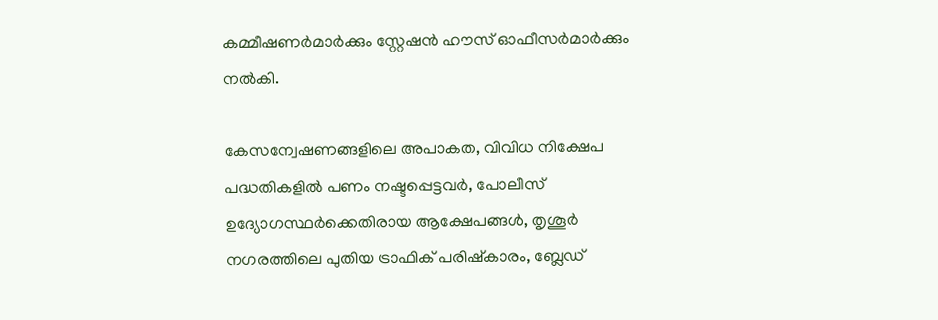കമ്മീഷണര്‍മാര്‍ക്കും സ്റ്റേഷന്‍ ഹൗസ് ഓഫീസര്‍മാര്‍ക്കും നല്‍കി.

കേസന്വേഷണങ്ങളിലെ അപാകത, വിവിധ നിക്ഷേപ പദ്ധതികളില്‍ പണം നഷ്ടപ്പെട്ടവര്‍, പോലീസ് ഉദ്യോഗസ്ഥര്‍ക്കെതിരായ ആക്ഷേപങ്ങള്‍, തൃശൂര്‍ നഗരത്തിലെ പുതിയ ട്രാഫിക് പരിഷ്കാരം, ബ്ലേഡ്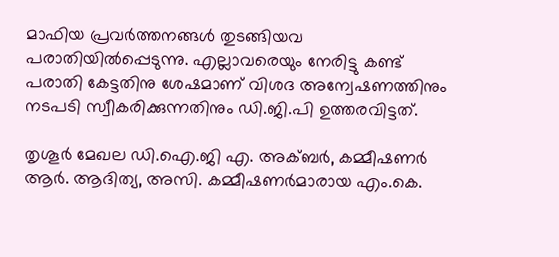മാഫിയ പ്രവര്‍ത്തനങ്ങള്‍ തുടങ്ങിയവ പരാതിയില്‍പ്പെടുന്നു. എല്ലാവരെയും നേരിട്ടു കണ്ട് പരാതി കേട്ടതിനു ശേഷമാണ് വിശദ അന്വേഷണത്തിനും നടപടി സ്വീകരിക്കുന്നതിനും ഡി.ജി.പി ഉത്തരവിട്ടത്.

തൃശൂര്‍ മേഖല ഡി.ഐ.ജി എ. അക്ബര്‍, കമ്മീഷണര്‍ ആര്‍. ആദിത്യ, അസി. കമ്മീഷണര്‍മാരായ എം.കെ.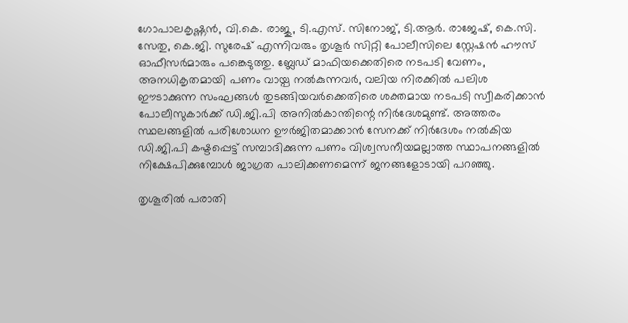ഗോപാലകൃഷ്ണന്‍, വി.കെ. രാജു, ടി.എസ്. സിനോജ്, ടി.ആര്‍. രാജേഷ്, കെ.സി. സേതു, കെ.ജി. സുരേഷ് എന്നിവരും തൃശൂര്‍ സിറ്റി പോലീസിലെ സ്റ്റേഷന്‍ ഹൗസ് ഓഫീസര്‍മാരും പങ്കെടുത്തു. ബ്ലേഡ് മാഫിയക്കെതിരെ നടപടി വേണം, അനധികൃതമായി പണം വായ്പ നല്‍കുന്നവര്‍, വലിയ നിരക്കില്‍ പലിശ ഈടാക്കുന്ന സംഘങ്ങള്‍ തുടങ്ങിയവര്‍ക്കെതിരെ ശക്തമായ നടപടി സ്വീകരിക്കാന്‍ പോലീസുകാര്‍ക്ക് ഡി.ജി.പി അനില്‍കാന്തിന്റെ നിര്‍ദേശമുണ്ട്. അത്തരം സ്ഥലങ്ങളില്‍ പരിശോധന ഊര്‍ജിതമാക്കാന്‍ സേനക്ക് നിര്‍ദേശം നല്‍കിയ ഡി.ജി.പി കഷ്ടപ്പെട്ട് സമ്പാദിക്കുന്ന പണം വിശ്വസനീയമല്ലാത്ത സ്ഥാപനങ്ങളില്‍ നിക്ഷേപിക്കുമ്പോള്‍ ജാഗ്രത പാലിക്കണമെന്ന് ജനങ്ങളോടായി പറഞ്ഞു.

തൃശൂരില്‍ പരാതി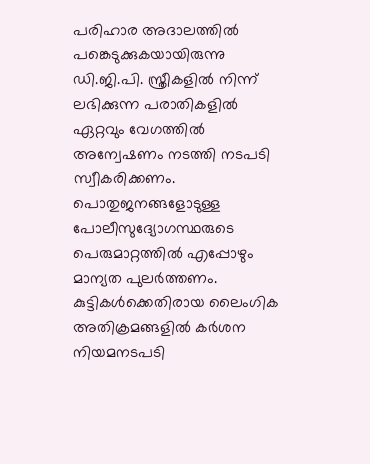പരിഹാര അദാലത്തില്‍ പങ്കെടുക്കുകയായിരുന്നു ഡി.ജി.പി. സ്ത്രീകളില്‍ നിന്ന് ലഭിക്കുന്ന പരാതികളില്‍ ഏറ്റവും വേഗത്തില്‍ അന്വേഷണം നടത്തി നടപടി സ്വീകരിക്കണം. പൊതുജനങ്ങളോടുള്ള പോലീസുദ്യോഗസ്ഥരുടെ പെരുമാറ്റത്തില്‍ എപ്പോഴും മാന്യത പുലര്‍ത്തണം. കുട്ടികള്‍ക്കെതിരായ ലൈംഗിക അതിക്രമങ്ങളില്‍ കര്‍ശന നിയമനടപടി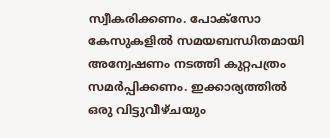സ്വീകരിക്കണം. പോക്സോ കേസുകളില്‍ സമയബന്ധിതമായി അന്വേഷണം നടത്തി കുറ്റപത്രം സമര്‍പ്പിക്കണം. ഇക്കാര്യത്തില്‍ ഒരു വിട്ടുവീഴ്ചയും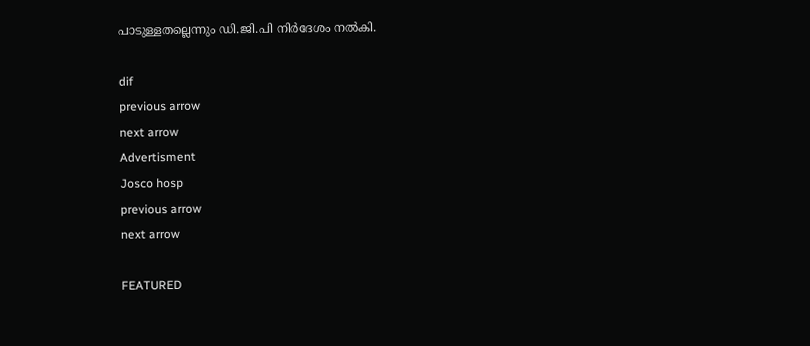പാടുള്ളതല്ലെന്നും ഡി.ജി.പി നിര്‍ദേശം നല്‍കി.

dif
previous arrow
next arrow
Advertisment
Josco hosp
previous arrow
next arrow

FEATURED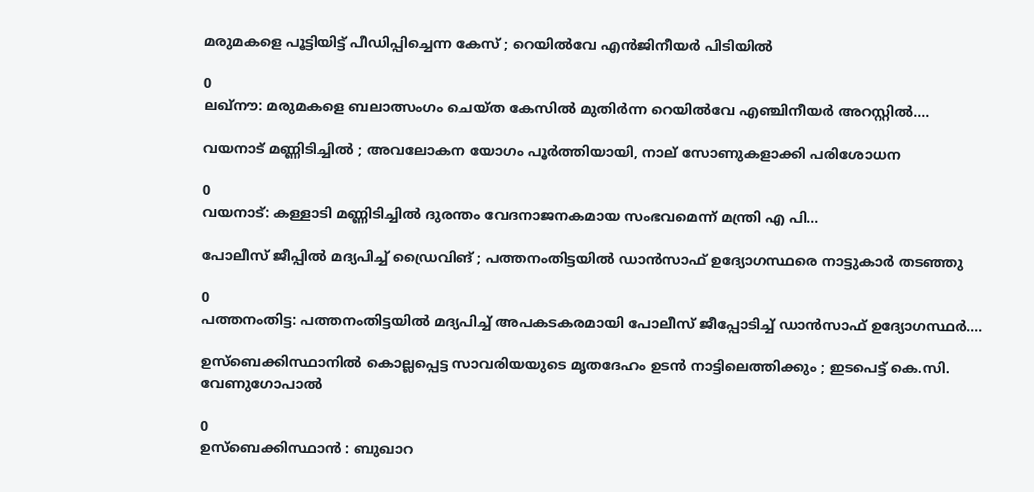മരുമകളെ പൂട്ടിയിട്ട് പീഡിപ്പിച്ചെന്ന കേസ് ; റെയിൽവേ എൻജിനീയർ പിടിയിൽ

0
ലഖ്നൗ: മരുമകളെ ബലാത്സംഗം ചെയ്ത കേസില്‍ മുതിര്‍ന്ന റെയില്‍വേ എഞ്ചിനീയര്‍ അറസ്റ്റില്‍....

വയനാട് മണ്ണിടിച്ചിൽ ; അവലോകന യോഗം പൂർത്തിയായി, നാല് സോണുകളാക്കി പരിശോധന

0
വയനാട്: കള്ളാടി മണ്ണിടിച്ചില്‍ ദുരന്തം വേദനാജനകമായ സംഭവമെന്ന് മന്ത്രി എ പി...

പോലീസ് ജീപ്പിൽ മദ്യപിച്ച് ഡ്രൈവിങ് ; പത്തനംതിട്ടയിൽ ഡാൻസാഫ് ഉദ്യോഗസ്ഥരെ നാട്ടുകാർ തടഞ്ഞു

0
പത്തനംതിട്ട: പത്തനംതിട്ടയിൽ മദ്യപിച്ച് അപകടകരമായി പോലീസ് ജീപ്പോടിച്ച് ഡാൻസാഫ് ഉദ്യോഗസ്ഥർ....

ഉസ്‌ബെക്കിസ്ഥാനിൽ കൊല്ലപ്പെട്ട സാവരിയയുടെ മൃതദേഹം ഉടൻ നാട്ടിലെത്തിക്കും ; ഇടപെട്ട് കെ.സി. വേണുഗോപാൽ

0
ഉസ്‌ബെക്കിസ്ഥാൻ : ബുഖാറ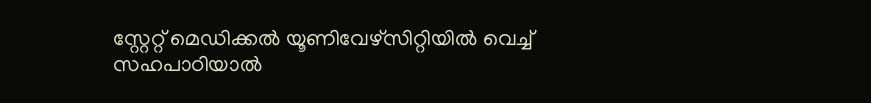സ്റ്റേറ്റ് മെഡിക്കൽ യൂണിവേഴ്സിറ്റിയിൽ വെച്ച് സഹപാഠിയാൽ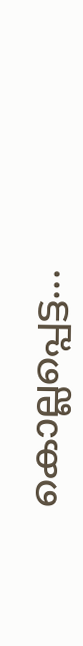കൊല്ലപ്പെട്ട...